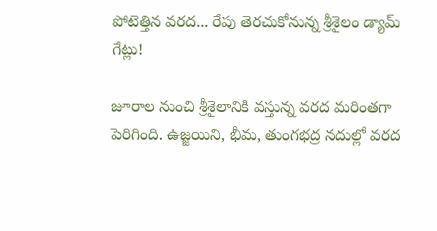పోటెత్తిన వరద... రేపు తెరచుకోనున్న శ్రీశైలం డ్యామ్ గేట్లు!

జూరాల నుంచి శ్రీశైలానికి వస్తున్న వరద మరింతగా పెరిగింది. ఉజ్జయిని, భీమ, తుంగభద్ర నదుల్లో వరద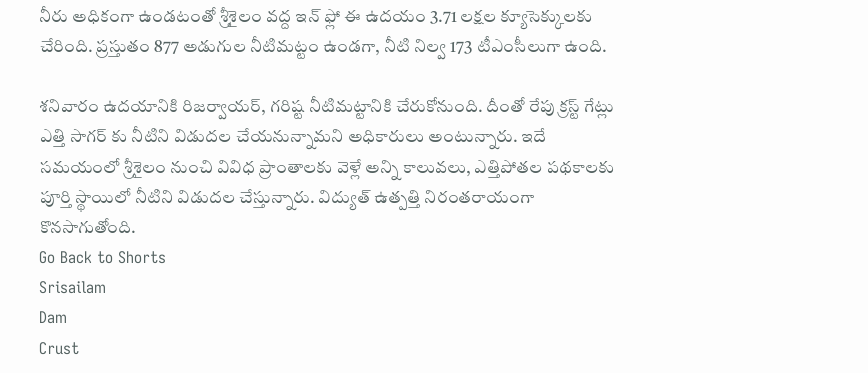నీరు అధికంగా ఉండటంతో శ్రీశైలం వద్ద ఇన్ ఫ్లో ఈ ఉదయం 3.71 లక్షల క్యూసెక్కులకు చేరింది. ప్రస్తుతం 877 అడుగుల నీటిమట్టం ఉండగా, నీటి నిల్వ 173 టీఎంసీలుగా ఉంది.

శనివారం ఉదయానికి రిజర్వాయర్, గరిష్ట నీటిమట్టానికి చేరుకోనుంది. దీంతో రేపు క్రస్ట్‌ గేట్లు ఎత్తి సాగర్‌ కు నీటిని విడుదల చేయనున్నామని అధికారులు అంటున్నారు. ఇదే సమయంలో శ్రీశైలం నుంచి వివిధ ప్రాంతాలకు వెళ్లే అన్ని కాలువలు, ఎత్తిపోతల పథకాలకు పూర్తి స్థాయిలో నీటిని విడుదల చేస్తున్నారు. విద్యుత్ ఉత్పత్తి నిరంతరాయంగా కొనసాగుతోంది.
Go Back to Shorts
Srisailam
Dam
Crust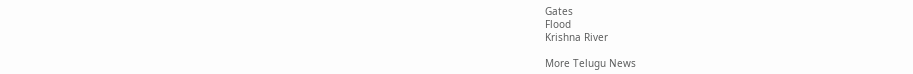Gates
Flood
Krishna River

More Telugu News